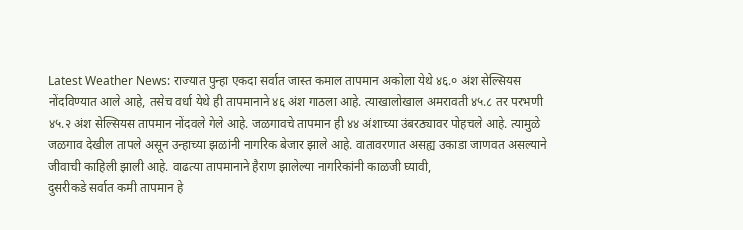Latest Weather News: राज्यात पुन्हा एकदा सर्वात जास्त कमाल तापमान अकोला येथे ४६.० अंश सेल्सियस नोंदविण्यात आले आहे, तसेच वर्धा येथे ही तापमानाने ४६ अंश गाठला आहे. त्याखालोखाल अमरावती ४५.८ तर परभणी ४५.२ अंश सेल्सियस तापमान नोंदवले गेले आहे. जळगावचे तापमान ही ४४ अंशाच्या उंबरठ्यावर पोहचले आहे. त्यामुळे जळगाव देखील तापले असून उन्हाच्या झळांनी नागरिक बेजार झाले आहे. वातावरणात असह्य उकाडा जाणवत असल्याने जीवाची काहिली झाली आहे. वाढत्या तापमानाने हैराण झालेल्या नागरिकांनी काळजी घ्यावी,
दुसरीकडे सर्वात कमी तापमान हे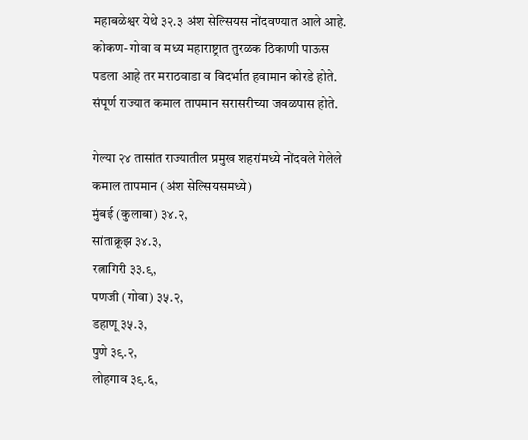महाबळेश्वर येथे ३२.३ अंश सेल्सियस नोंदवण्यात आले आहे. कोकण- गोवा व मध्य महाराष्ट्रात तुरळक ठिकाणी पाऊस पडला आहे तर मराठवाडा व विदर्भात हवामान कोरडे होते. संपूर्ण राज्यात कमाल तापमान सरासरीच्या जवळपास होते.

गेल्या २४ तासांत राज्यातील प्रमुख शहरांमध्ये नोंदवले गेलेले कमाल तापमान (अंश सेल्सियसमध्ये)
मुंबई (कुलाबा) ३४.२,
सांताक्रूझ ३४.३,
रत्नागिरी ३३.९,
पणजी (गोवा) ३५.२,
डहाणू ३५.३,
पुणे ३९.२,
लोहगाव ३९.६,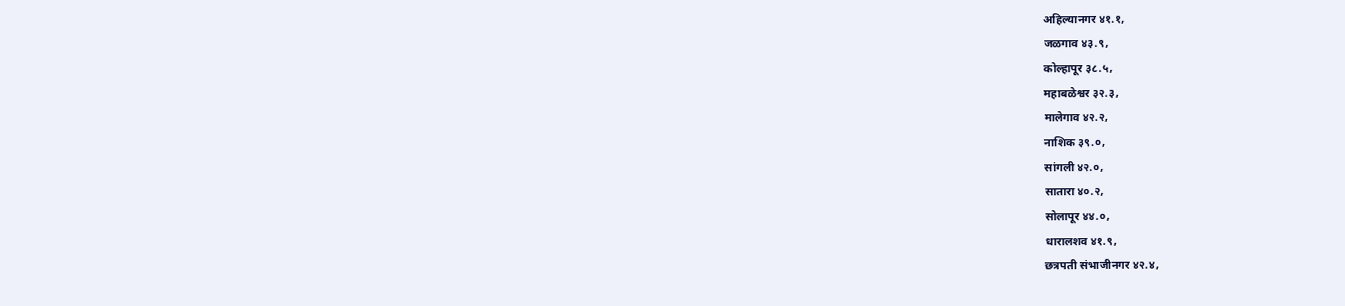अहिल्यानगर ४१.१,
जळगाव ४३.९,
कोल्हापूर ३८.५,
महाबळेश्वर ३२.३,
मालेगाव ४२.२,
नाशिक ३९.०,
सांगली ४२.०,
सातारा ४०.२,
सोलापूर ४४.०,
धारालशव ४१.९,
छत्रपती संभाजीनगर ४२.४,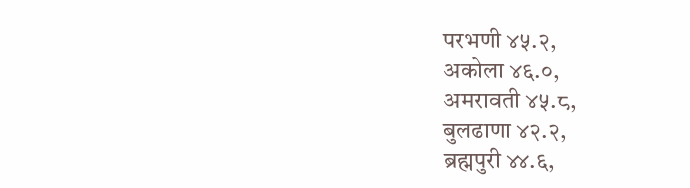परभणी ४५.२,
अकोला ४६.०,
अमरावती ४५.८,
बुलढाणा ४२.२,
ब्रह्मपुरी ४४.६,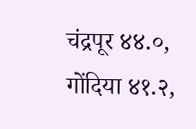चंद्रपूर ४४.०,
गोंदिया ४१.२,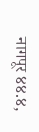नागपूर ४४.४,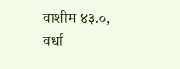वाशीम ४३.०,
वर्धा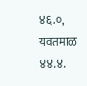४६.०,
यवतमाळ ४४.४.